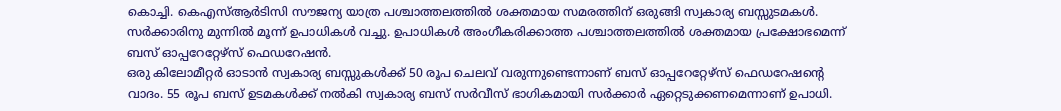കൊച്ചി. കെഎസ്ആർടിസി സൗജന്യ യാത്ര പശ്ചാത്തലത്തിൽ ശക്തമായ സമരത്തിന് ഒരുങ്ങി സ്വകാര്യ ബസ്സുടമകൾ. സർക്കാരിനു മുന്നിൽ മൂന്ന് ഉപാധികൾ വച്ചു. ഉപാധികൾ അംഗീകരിക്കാത്ത പശ്ചാത്തലത്തിൽ ശക്തമായ പ്രക്ഷോഭമെന്ന് ബസ് ഓപ്പറേറ്റേഴ്സ് ഫെഡറേഷൻ.
ഒരു കിലോമീറ്റർ ഓടാൻ സ്വകാര്യ ബസ്സുകൾക്ക് 50 രൂപ ചെലവ് വരുന്നുണ്ടെന്നാണ് ബസ് ഓപ്പറേറ്റേഴ്സ് ഫെഡറേഷൻ്റെ വാദം. 55 രൂപ ബസ് ഉടമകൾക്ക് നൽകി സ്വകാര്യ ബസ് സർവീസ് ഭാഗികമായി സർക്കാർ ഏറ്റെടുക്കണമെന്നാണ് ഉപാധി.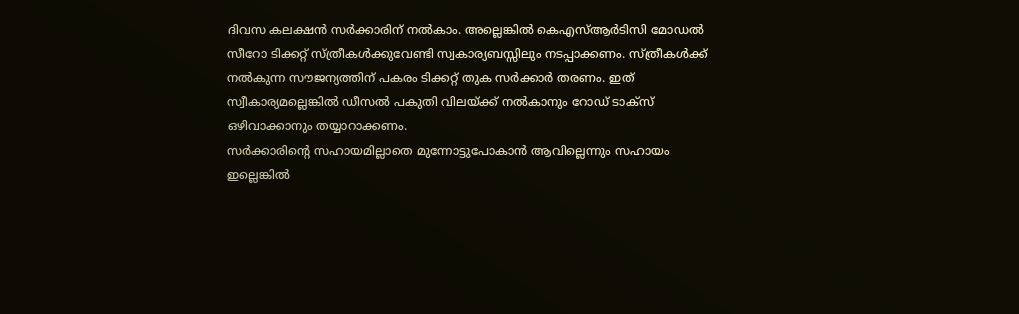ദിവസ കലക്ഷൻ സർക്കാരിന് നൽകാം. അല്ലെങ്കിൽ കെഎസ്ആർടിസി മോഡൽ സീറോ ടിക്കറ്റ് സ്ത്രീകൾക്കുവേണ്ടി സ്വകാര്യബസ്സിലും നടപ്പാക്കണം. സ്ത്രീകൾക്ക് നൽകുന്ന സൗജന്യത്തിന് പകരം ടിക്കറ്റ് തുക സർക്കാർ തരണം. ഇത് സ്വീകാര്യമല്ലെങ്കിൽ ഡീസൽ പകുതി വിലയ്ക്ക് നൽകാനും റോഡ് ടാക്സ് ഒഴിവാക്കാനും തയ്യാറാക്കണം.
സർക്കാരിന്റെ സഹായമില്ലാതെ മുന്നോട്ടുപോകാൻ ആവില്ലെന്നും സഹായം ഇല്ലെങ്കിൽ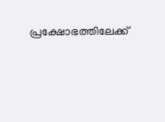പ്രക്ഷോഭത്തിലേക്ക്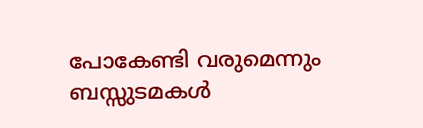പോകേണ്ടി വരുമെന്നും ബസ്സുടമകൾ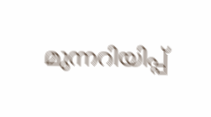മുന്നറിയിപ്പ്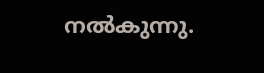നൽകുന്നു.